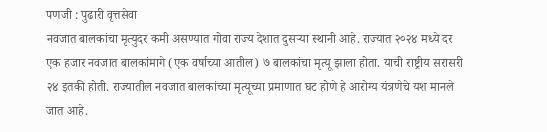पणजी : पुढारी वृत्तसेवा
नवजात बालकांचा मृत्युदर कमी असण्यात गोवा राज्य देशात दुसऱ्या स्थानी आहे. राज्यात २०२४ मध्ये दर एक हजार नवजात बालकांमागे (एक वर्षाच्या आतील) ७ बालकांचा मृत्यू झाला होता. याची राष्ट्रीय सरासरी २४ इतकी होती. राज्यातील नवजात बालकांच्या मृत्यूच्या प्रमाणात घट होणे हे आरोग्य यंत्रणेचे यश मानले जात आहे.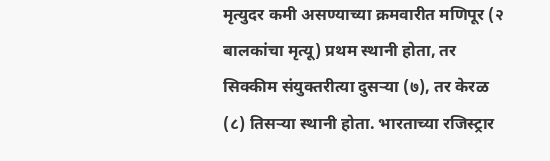मृत्युदर कमी असण्याच्या क्रमवारीत मणिपूर (२ बालकांचा मृत्यू) प्रथम स्थानी होता, तर सिक्कीम संयुक्तरीत्या दुसऱ्या (७), तर केरळ (८) तिसऱ्या स्थानी होता. भारताच्या रजिस्ट्रार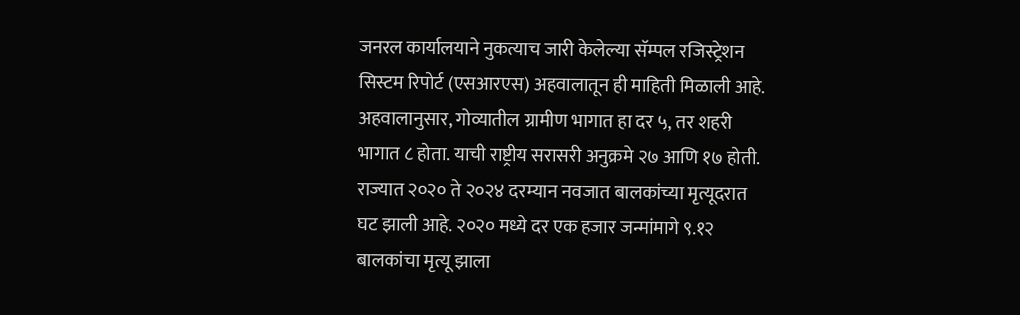जनरल कार्यालयाने नुकत्याच जारी केलेल्या सॅम्पल रजिस्ट्रेशन सिस्टम रिपोर्ट (एसआरएस) अहवालातून ही माहिती मिळाली आहे.
अहवालानुसार, गोव्यातील ग्रामीण भागात हा दर ५, तर शहरी भागात ८ होता. याची राष्ट्रीय सरासरी अनुक्रमे २७ आणि १७ होती. राज्यात २०२० ते २०२४ दरम्यान नवजात बालकांच्या मृत्यूदरात घट झाली आहे. २०२० मध्ये दर एक हजार जन्मांमागे ९.१२ बालकांचा मृत्यू झाला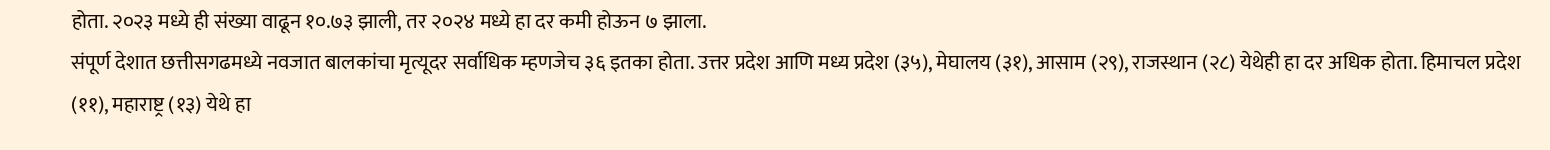होता. २०२३ मध्ये ही संख्या वाढून १०.७३ झाली, तर २०२४ मध्ये हा दर कमी होऊन ७ झाला.
संपूर्ण देशात छत्तीसगढमध्ये नवजात बालकांचा मृत्यूदर सर्वाधिक म्हणजेच ३६ इतका होता. उत्तर प्रदेश आणि मध्य प्रदेश (३५), मेघालय (३१), आसाम (२९), राजस्थान (२८) येथेही हा दर अधिक होता. हिमाचल प्रदेश (११), महाराष्ट्र (१३) येथे हा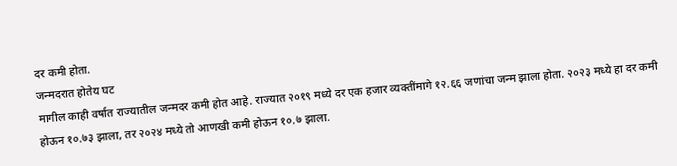दर कमी होता.
जन्मदरात होतेय घट
मागील काही वर्षात राज्यातील जन्मदर कमी होत आहे. राज्यात २०१९ मध्ये दर एक हजार व्यक्तींमागे १२.६६ जणांचा जन्म झाला होता. २०२३ मध्ये हा दर कमी होऊन १०.७३ झाला, तर २०२४ मध्ये तो आणखी कमी होऊन १०.७ झाला.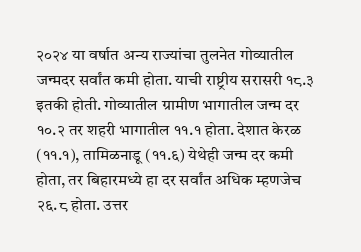२०२४ या वर्षात अन्य राज्यांचा तुलनेत गोव्यातील जन्मदर सर्वांत कमी होता. याची राष्ट्रीय सरासरी १८.३ इतकी होती. गोव्यातील ग्रामीण भागातील जन्म दर १०.२ तर शहरी भागातील ११.१ होता. देशात केरळ (११.१), तामिळनाडू (११.६) येथेही जन्म दर कमी होता, तर बिहारमध्ये हा दर सर्वांत अधिक म्हणजेच २६.८ होता. उत्तर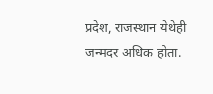प्रदेश, राजस्थान येथेही जन्मदर अधिक होता.